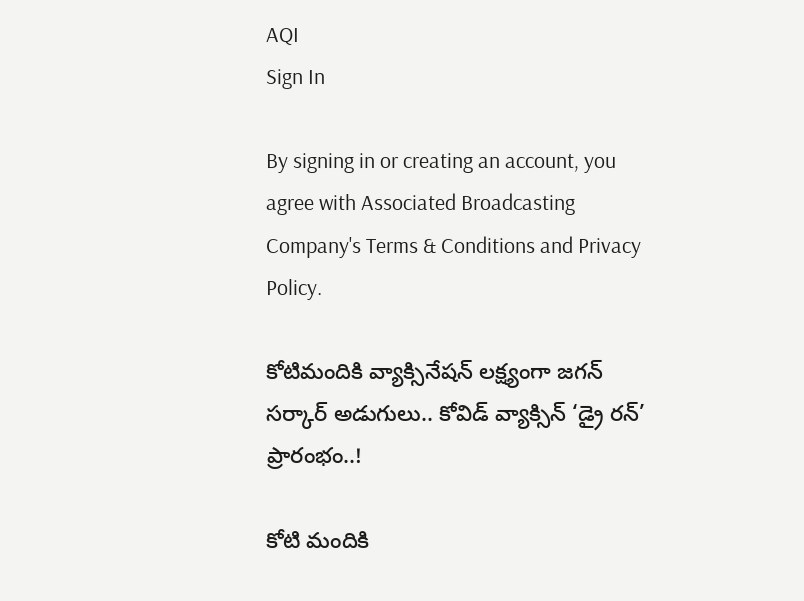AQI
Sign In

By signing in or creating an account, you agree with Associated Broadcasting Company's Terms & Conditions and Privacy Policy.

కోటిమందికి వ్యాక్సినేషన్ లక్ష్యంగా జగన్ సర్కార్ అడుగులు.. కోవిడ్ వ్యాక్సిన్ ‘డ్రై రన్’ ప్రారంభం..!

కోటి మందికి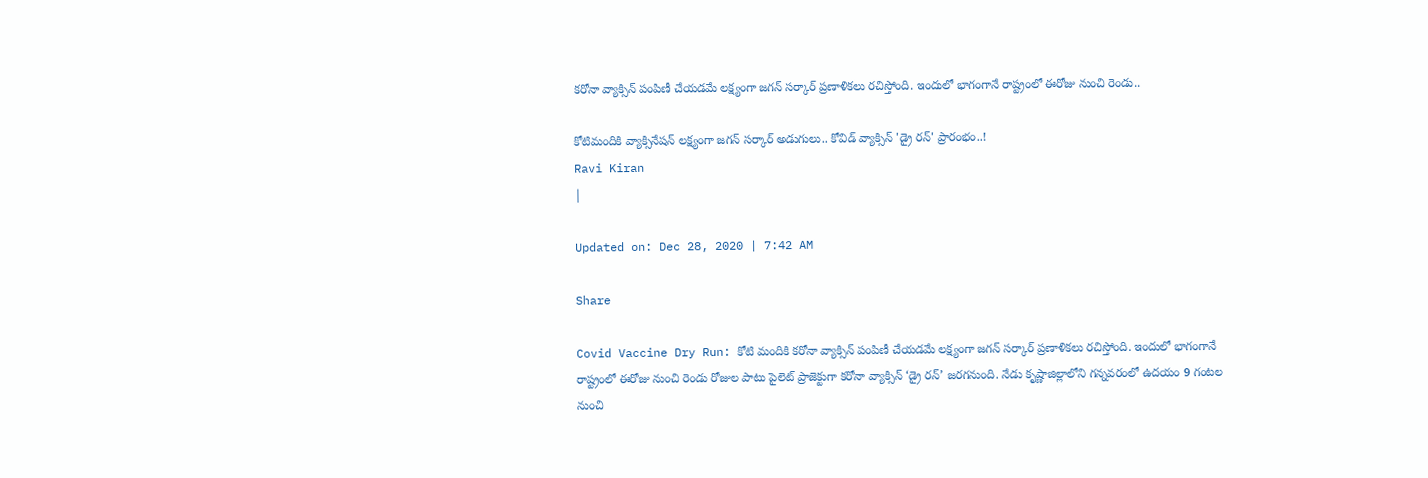కరోనా వ్యాక్సిన్ పంపిణీ చేయడమే లక్ష్యంగా జగన్ సర్కార్ ప్రణాళికలు రచిస్తోంది. ఇందులో భాగంగానే రాష్ట్రంలో ఈరోజు నుంచి రెండు..

కోటిమందికి వ్యాక్సినేషన్ లక్ష్యంగా జగన్ సర్కార్ అడుగులు.. కోవిడ్ వ్యాక్సిన్ 'డ్రై రన్' ప్రారంభం..!
Ravi Kiran
|

Updated on: Dec 28, 2020 | 7:42 AM

Share

Covid Vaccine Dry Run: కోటి మందికి కరోనా వ్యాక్సిన్ పంపిణీ చేయడమే లక్ష్యంగా జగన్ సర్కార్ ప్రణాళికలు రచిస్తోంది. ఇందులో భాగంగానే రాష్ట్రంలో ఈరోజు నుంచి రెండు రోజుల పాటు పైలెట్ ప్రాజెక్టుగా కరోనా వ్యాక్సిన్ ‘డ్రై రన్’ జరగనుంది. నేడు కృష్ణాజిల్లాలోని గన్నవరంలో ఉదయం 9 గంటల నుంచి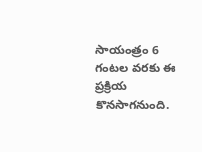సాయంత్రం 6 గంటల వరకు ఈ ప్రక్రియ కొనసాగనుంది.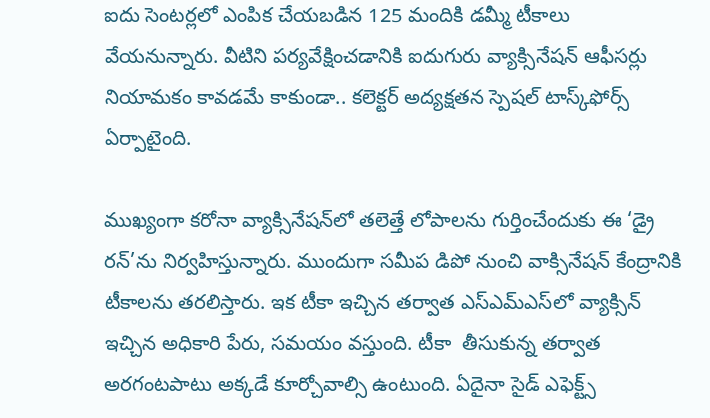ఐదు సెంటర్లలో ఎంపిక చేయబడిన 125 మందికి డమ్మీ టీకాలు వేయనున్నారు. వీటిని పర్యవేక్షించడానికి ఐదుగురు వ్యాక్సినేషన్ ఆఫీసర్లు నియామకం కావడమే కాకుండా.. కలెక్టర్ అద్యక్షతన స్పెషల్ టాస్క్‌ఫోర్స్ ఏర్పాటైంది.

ముఖ్యంగా కరోనా వ్యాక్సినేషన్‌లో తలెత్తే లోపాలను గుర్తించేందుకు ఈ ‘డ్రై రన్’ను నిర్వహిస్తున్నారు. ముందుగా సమీప డిపో నుంచి వాక్సినేషన్ కేంద్రానికి టీకాలను తరలిస్తారు. ఇక టీకా ఇచ్చిన తర్వాత ఎస్‌ఎమ్ఎస్‌లో వ్యాక్సిన్ ఇచ్చిన అధికారి పేరు, సమయం వస్తుంది. టీకా  తీసుకున్న తర్వాత అరగంటపాటు అక్కడే కూర్చోవాల్సి ఉంటుంది. ఏదైనా సైడ్ ఎఫెక్ట్స్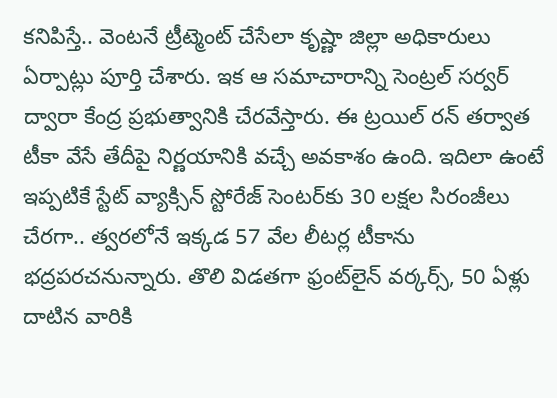కనిపిస్తే.. వెంటనే ట్రీట్మెంట్ చేసేలా కృష్ణా జిల్లా అధికారులు ఏర్పాట్లు పూర్తి చేశారు. ఇక ఆ సమాచారాన్ని సెంట్రల్ సర్వర్ ద్వారా కేంద్ర ప్రభుత్వానికి చేరవేస్తారు. ఈ ట్రయిల్ రన్ తర్వాత టీకా వేసే తేదీపై నిర్ణయానికి వచ్చే అవకాశం ఉంది. ఇదిలా ఉంటే ఇప్పటికే స్టేట్ వ్యాక్సిన్ స్టోరేజ్ సెంటర్‌కు 30 లక్షల సిరంజీలు చేరగా.. త్వరలోనే ఇక్కడ 57 వేల లీటర్ల టీకాను భద్రపరచనున్నారు. తొలి విడతగా ఫ్రంట్‌లైన్ వర్కర్స్, 50 ఏళ్లు దాటిన వారికి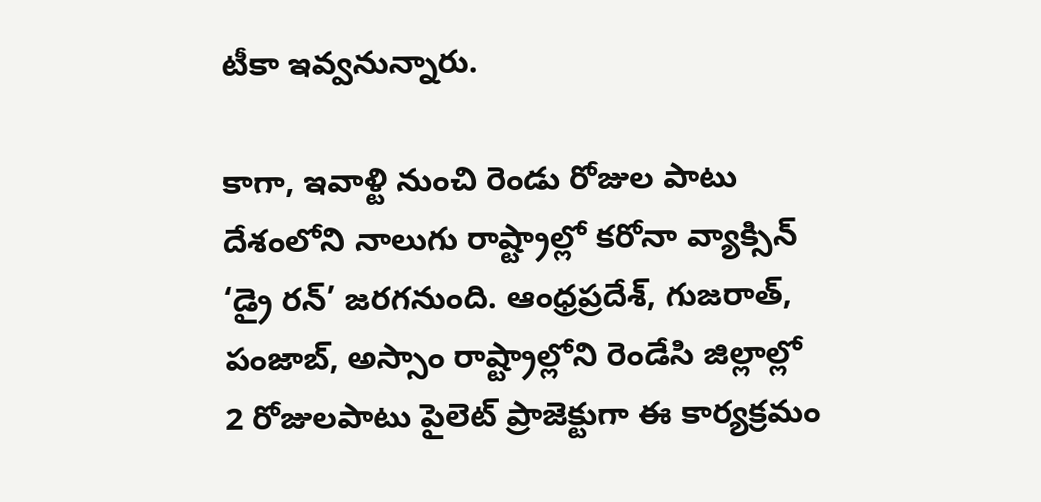టీకా ఇవ్వనున్నారు.

కాగా, ఇవాళ్టి నుంచి రెండు రోజుల పాటు దేశంలోని నాలుగు రాష్ట్రాల్లో కరోనా వ్యాక్సిన్ ‘డ్రై రన్’ జరగనుంది. ఆంధ్రప్రదేశ్, గుజరాత్, పంజాబ్, అస్సాం రాష్ట్రాల్లోని రెండేసి జిల్లాల్లో 2 రోజులపాటు పైలెట్ ప్రాజెక్టుగా ఈ కార్యక్రమం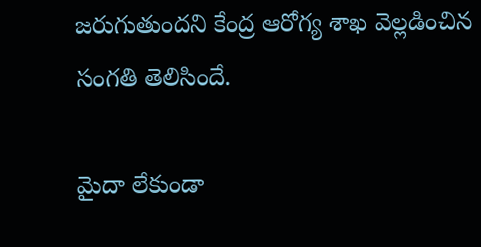జరుగుతుందని కేంద్ర ఆరోగ్య శాఖ వెల్లడించిన సంగతి తెలిసిందే.

మైదా లేకుండా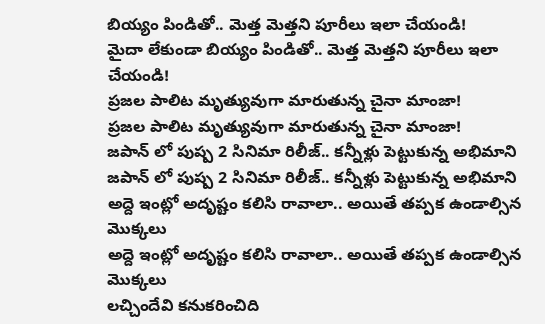బియ్యం పిండితో.. మెత్త మెత్తని పూరీలు ఇలా చేయండి!
మైదా లేకుండా బియ్యం పిండితో.. మెత్త మెత్తని పూరీలు ఇలా చేయండి!
ప్రజల పాలిట మృత్యువుగా మారుతున్న చైనా మాంజా!
ప్రజల పాలిట మృత్యువుగా మారుతున్న చైనా మాంజా!
జపాన్ లో పుష్ప 2 సినిమా రిలీజ్.. కన్నీళ్లు పెట్టుకున్న అభిమాని
జపాన్ లో పుష్ప 2 సినిమా రిలీజ్.. కన్నీళ్లు పెట్టుకున్న అభిమాని
అద్దె ఇంట్లో అదృష్టం కలిసి రావాలా.. అయితే తప్పక ఉండాల్సిన మొక్కలు
అద్దె ఇంట్లో అదృష్టం కలిసి రావాలా.. అయితే తప్పక ఉండాల్సిన మొక్కలు
లచ్చిందేవి కనుకరించిది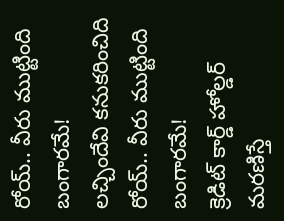రోయ్.. వీరు ముట్టింది బంగారమే!
లచ్చిందేవి కనుకరించిది రోయ్.. వీరు ముట్టింది బంగారమే!
క్రెడిట్‌ కార్డ్‌ హోల్డర్‌ మరణిస్తే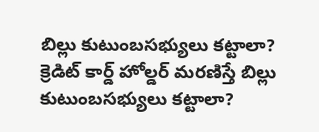బిల్లు కుటుంబసభ్యులు కట్టాలా?
క్రెడిట్‌ కార్డ్‌ హోల్డర్‌ మరణిస్తే బిల్లు కుటుంబసభ్యులు కట్టాలా?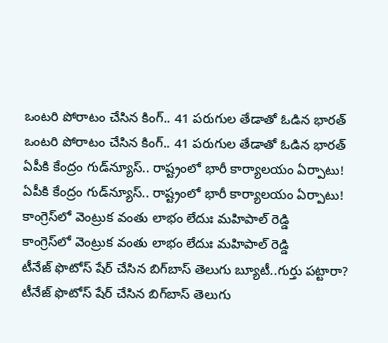ఒంటరి పోరాటం చేసిన కింగ్.. 41 పరుగుల తేడాతో ఓడిన భారత్
ఒంటరి పోరాటం చేసిన కింగ్.. 41 పరుగుల తేడాతో ఓడిన భారత్
ఏపీకి కేంద్రం గుడ్‌న్యూస్.. రాష్ట్రంలో భారీ కార్యాలయం ఏర్పాటు!
ఏపీకి కేంద్రం గుడ్‌న్యూస్.. రాష్ట్రంలో భారీ కార్యాలయం ఏర్పాటు!
కాంగ్రెస్‌లో వెంట్రుక వంతు లాభం లేదుః మహిపాల్ రెడ్డి
కాంగ్రెస్‌లో వెంట్రుక వంతు లాభం లేదుః మహిపాల్ రెడ్డి
టీనేజ్ ఫొటోస్ షేర్ చేసిన బిగ్‌బాస్ తెలుగు బ్యూటీ..గుర్తు పట్టారా?
టీనేజ్ ఫొటోస్ షేర్ చేసిన బిగ్‌బాస్ తెలుగు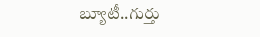బ్యూటీ..గుర్తు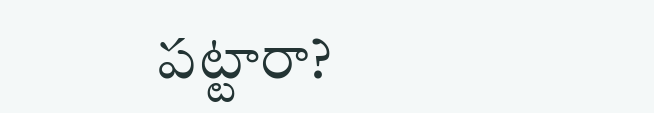పట్టారా?